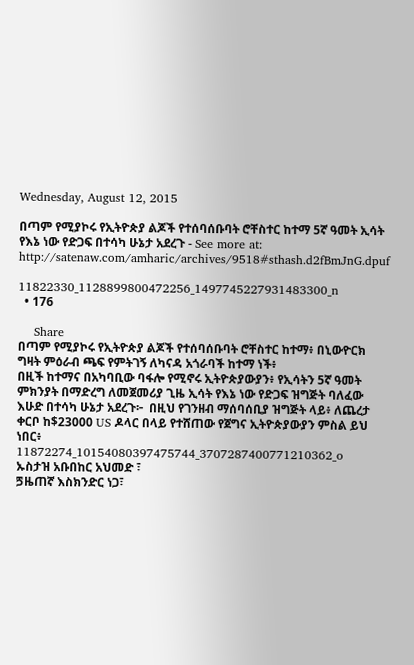Wednesday, August 12, 2015

በጣም የሚያኮሩ የኢትዮጵያ ልጆች የተሰባሰቡባት ሮቸስተር ከተማ 5ኛ ዓመት ኢሳት የእኔ ነው የድጋፍ በተሳካ ሁኔታ አደረጉ - See more at: http://satenaw.com/amharic/archives/9518#sthash.d2fBmJnG.dpuf

11822330_1128899800472256_1497745227931483300_n
  • 176

    Share
በጣም የሚያኮሩ የኢትዮጵያ ልጆች የተሰባሰቡባት ሮቸስተር ከተማ፥ በኒውዮርክ ግዛት ምዕራብ ጫፍ የምትገኝ ለካናዳ አጎራባች ከተማ ነች፥
በዚች ከተማና በአካባቢው ባፋሎ የሚኖሩ ኢትዮጵያውያን፥ የኢሳትን 5ኛ ዓመት ምክንያት በማድረግ ለመጀመሪያ ጊዜ ኢሳት የእኔ ነው የድጋፍ ዝግጅት ባለፈው እሁድ በተሳካ ሁኔታ አደረጉ፦  በዚህ የገንዘብ ማሰባሰቢያ ዝግጅት ላይ፥ ለጨረታ ቀርቦ ከ$23000 US ዶላር በላይ የተሸጠው የጀግና ኢትዮጵያውያን ምስል ይህ ነበር፥
11872274_10154080397475744_3707287400771210362_o
ኡስታዝ አቡበከር አህመድ ፣
ጛዜጠኛ እስክንድር ነጋ፣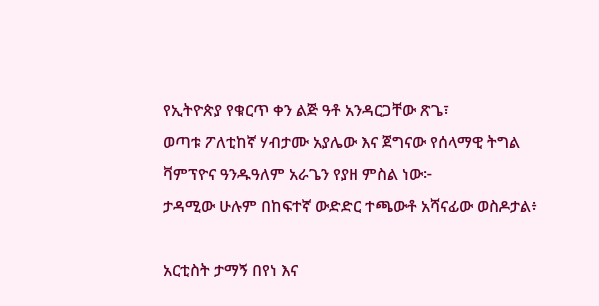የኢትዮጵያ የቁርጥ ቀን ልጅ ዓቶ አንዳርጋቸው ጽጌ፣
ወጣቱ ፖለቲከኛ ሃብታሙ አያሌው እና ጀግናው የሰላማዊ ትግል ቫምፕዮና ዓንዱዓለም አራጌን የያዘ ምስል ነው፦
ታዳሚው ሁሉም በከፍተኛ ውድድር ተጫውቶ አሻናፊው ወስዶታል፥

አርቲስት ታማኝ በየነ እና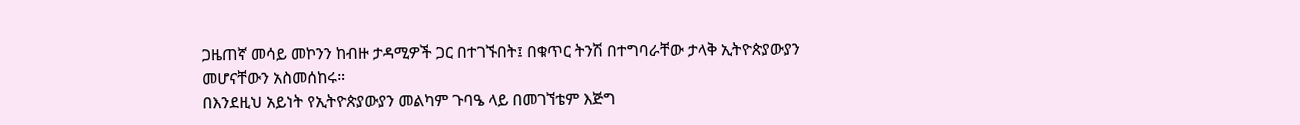ጋዜጠኛ መሳይ መኮንን ከብዙ ታዳሚዎች ጋር በተገኙበት፤ በቁጥር ትንሽ በተግባራቸው ታላቅ ኢትዮጵያውያን መሆናቸውን አስመሰከሩ።
በእንደዚህ አይነት የኢትዮጵያውያን መልካም ጉባዔ ላይ በመገኘቴም እጅግ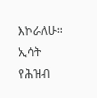እኮራለሁ።
ኢሳት የሕዝብ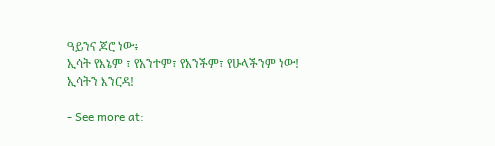ዓይንና ጆሮ ነው፥
ኢሳት የእኔም ፣ የአንተም፣ የአንችም፣ የሁላችንም ነው!
ኢሳትን እንርዳ!

- See more at: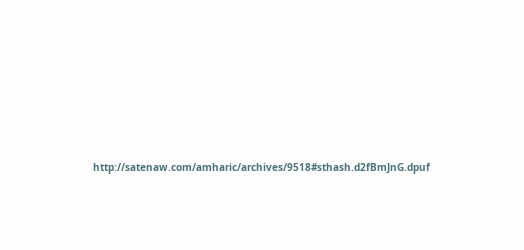http://satenaw.com/amharic/archives/9518#sthash.d2fBmJnG.dpuf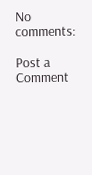No comments:

Post a Comment